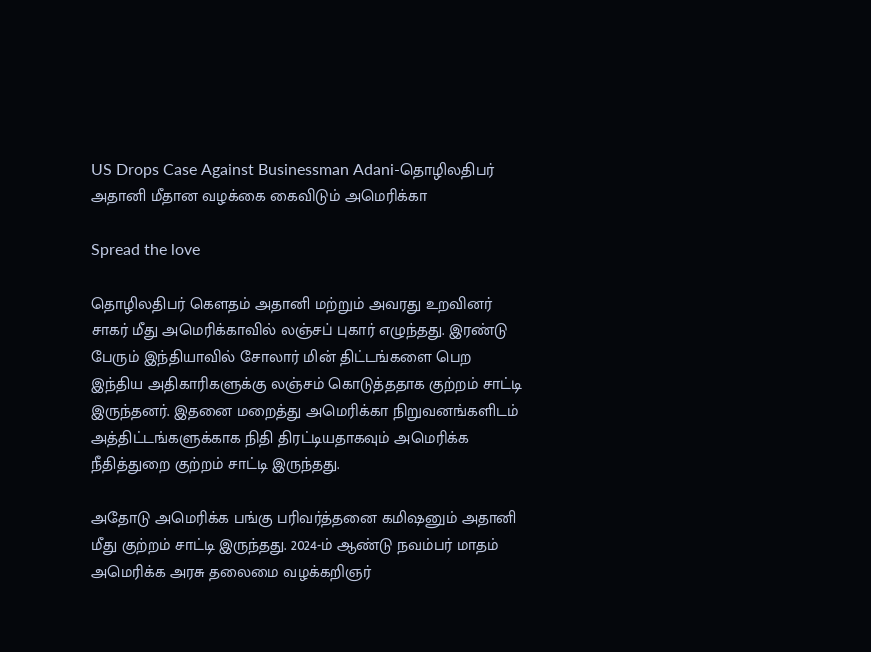US Drops Case Against Businessman Adani-தொழிலதிபர் அதானி மீதான வழக்கை கைவிடும் அமெரிக்கா

Spread the love

தொழிலதிபர் கெளதம் அதானி மற்றும் அவரது உறவினர் சாகர் மீது அமெரிக்காவில் லஞ்சப் புகார் எழுந்தது. இரண்டு பேரும் இந்தியாவில் சோலார் மின் திட்டங்களை பெற இந்திய அதிகாரிகளுக்கு லஞ்சம் கொடுத்ததாக குற்றம் சாட்டி இருந்தனர். இதனை மறைத்து அமெரிக்கா நிறுவனங்களிடம் அத்திட்டங்களுக்காக நிதி திரட்டியதாகவும் அமெரிக்க நீதித்துறை குற்றம் சாட்டி இருந்தது.

அதோடு அமெரிக்க பங்கு பரிவர்த்தனை கமிஷனும் அதானி மீது குற்றம் சாட்டி இருந்தது. 2024-ம் ஆண்டு நவம்பர் மாதம் அமெரிக்க அரசு தலைமை வழக்கறிஞர்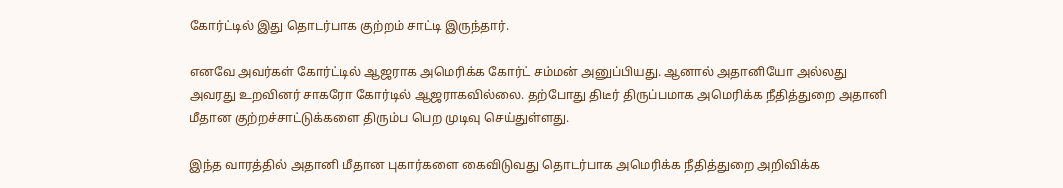கோர்ட்டில் இது தொடர்பாக குற்றம் சாட்டி இருந்தார்.

எனவே அவர்கள் கோர்ட்டில் ஆஜராக அமெரிக்க கோர்ட் சம்மன் அனுப்பியது. ஆனால் அதானியோ அல்லது அவரது உறவினர் சாகரோ கோர்டில் ஆஜராகவில்லை. தற்போது திடீர் திருப்பமாக அமெரிக்க நீதித்துறை அதானி மீதான குற்றச்சாட்டுக்களை திரும்ப பெற முடிவு செய்துள்ளது.

இந்த வாரத்தில் அதானி மீதான புகார்களை கைவிடுவது தொடர்பாக அமெரிக்க நீதித்துறை அறிவிக்க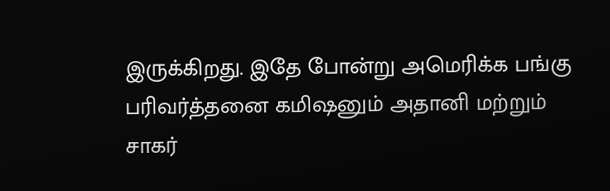இருக்கிறது. இதே போன்று அமெரிக்க பங்கு பரிவர்த்தனை கமிஷனும் அதானி மற்றும் சாகர்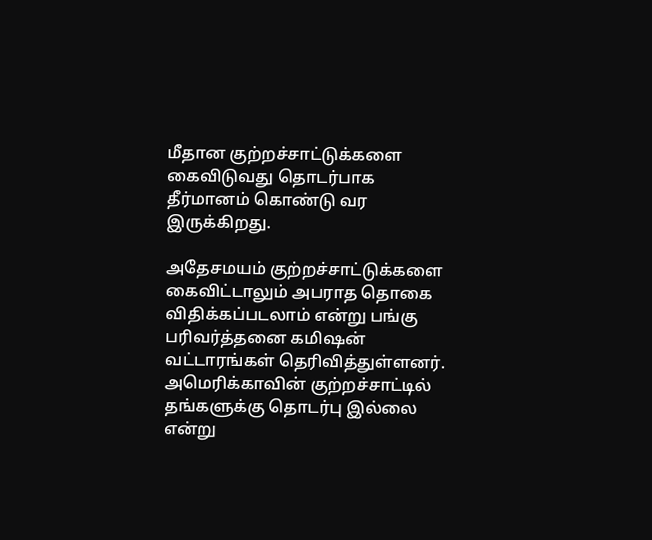மீதான குற்றச்சாட்டுக்களை கைவிடுவது தொடர்பாக தீர்மானம் கொண்டு வர இருக்கிறது.

அதேசமயம் குற்றச்சாட்டுக்களை கைவிட்டாலும் அபராத தொகை விதிக்கப்படலாம் என்று பங்கு பரிவர்த்தனை கமிஷன் வட்டாரங்கள் தெரிவித்துள்ளனர். அமெரிக்காவின் குற்றச்சாட்டில் தங்களுக்கு தொடர்பு இல்லை என்று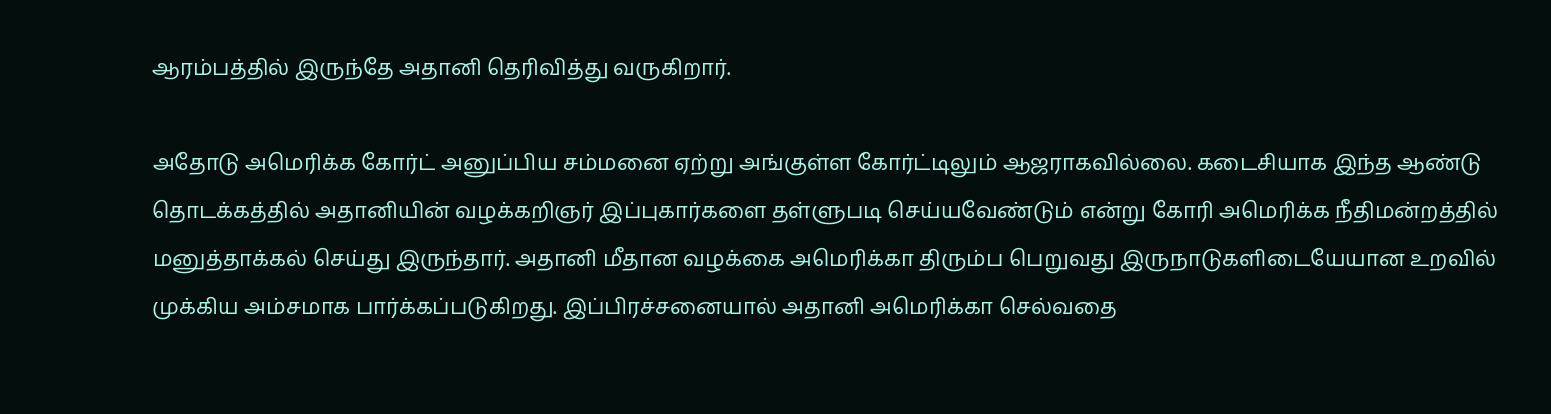ஆரம்பத்தில் இருந்தே அதானி தெரிவித்து வருகிறார்.

அதோடு அமெரிக்க கோர்ட் அனுப்பிய சம்மனை ஏற்று அங்குள்ள கோர்ட்டிலும் ஆஜராகவில்லை. கடைசியாக இந்த ஆண்டு தொடக்கத்தில் அதானியின் வழக்கறிஞர் இப்புகார்களை தள்ளுபடி செய்யவேண்டும் என்று கோரி அமெரிக்க நீதிமன்றத்தில் மனுத்தாக்கல் செய்து இருந்தார். அதானி மீதான வழக்கை அமெரிக்கா திரும்ப பெறுவது இருநாடுகளிடையேயான உறவில் முக்கிய அம்சமாக பார்க்கப்படுகிறது. இப்பிரச்சனையால் அதானி அமெரிக்கா செல்வதை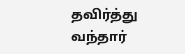தவிர்த்து வந்தார்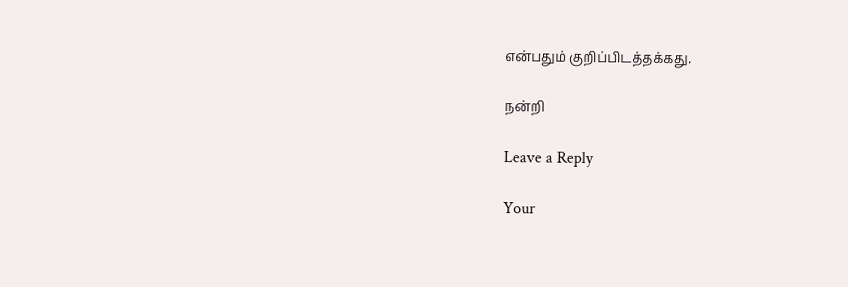என்பதும் குறிப்பிடத்தக்கது.

நன்றி

Leave a Reply

Your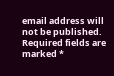email address will not be published. Required fields are marked *